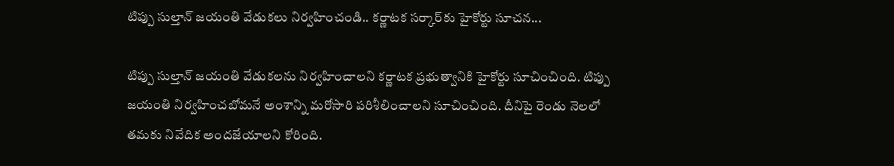టిప్పు సుల్తాన్ జయంతి వేడుకలు నిర్వహించండి.. కర్ణాటక సర్కార్‌కు హైకోర్టు సూచన...

టిప్పు సుల్తాన్ జయంతి వేడుకలను నిర్వహించాలని కర్ణాటక ప్రభుత్వానికి హైకోర్టు సూచించింది. టిప్పు జయంతి నిర్వహించబోమనే అంశాన్ని మరోసారి పరిశీలించాలని సూచించింది. దీనిపై రెండు నెలలో తమకు నివేదిక అందజేయాలని కోరింది.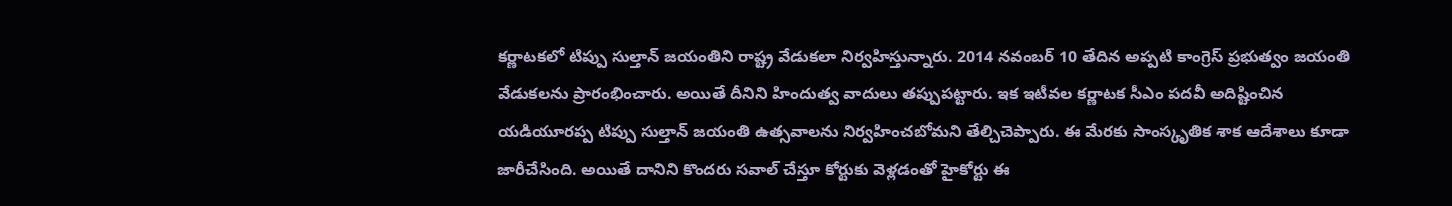కర్ణాటకలో టిప్పు సుల్తాన్ జయంతిని రాష్ట్ర వేడుకలా నిర్వహిస్తున్నారు. 2014 నవంబర్ 10 తేదిన అప్పటి కాంగ్రెస్ ప్రభుత్వం జయంతి వేడుకలను ప్రారంభించారు. అయితే దీనిని హిందుత్వ వాదులు తప్పుపట్టారు. ఇక ఇటీవల కర్ణాటక సీఎం పదవీ అదిష్టించిన యడియూరప్ప టిప్పు సుల్తాన్ జయంతి ఉత్సవాలను నిర్వహించబోమని తేల్చిచెప్పారు. ఈ మేరకు సాంస్కృతిక శాక ఆదేశాలు కూడా జారీచేసింది. అయితే దానిని కొందరు సవాల్ చేస్తూ కోర్టుకు వెళ్లడంతో హైకోర్టు ఈ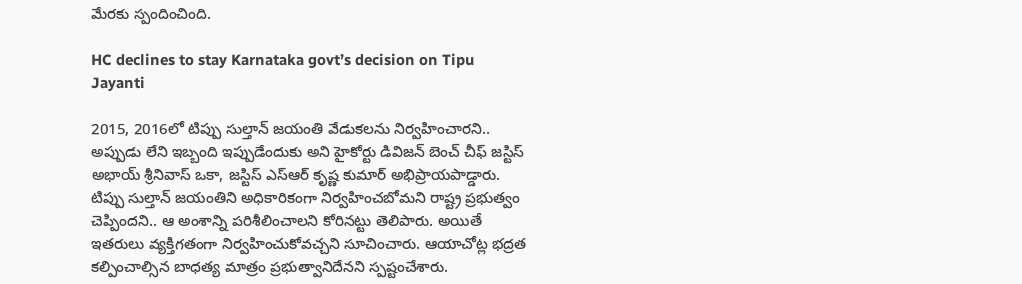మేరకు స్పందించింది.

HC declines to stay Karnataka govt’s decision on Tipu Jayanti

2015, 2016లో టిప్పు సుల్తాన్ జయంతి వేడుకలను నిర్వహించారని.. అప్పుడు లేని ఇబ్బంది ఇప్పుడేందుకు అని హైకోర్టు డివిజన్ బెంచ్ చీఫ్ జస్టిస్ అభాయ్ శ్రీనివాస్ ఒకా, జస్టిస్ ఎస్ఆర్ కృష్ణ కుమార్ అభిప్రాయపాడ్డారు. టిప్పు సుల్తాన్ జయంతిని అధికారికంగా నిర్వహించబోమని రాష్ట్ర ప్రభుత్వం చెప్పిందని.. ఆ అంశాన్ని పరిశీలించాలని కోరినట్టు తెలిపారు. అయితే ఇతరులు వ్యక్తిగతంగా నిర్వహించుకోవచ్చని సూచించారు. ఆయాచోట్ల భద్రత కల్పించాల్సిన బాధత్య మాత్రం ప్రభుత్వానిదేనని స్పష్టంచేశారు.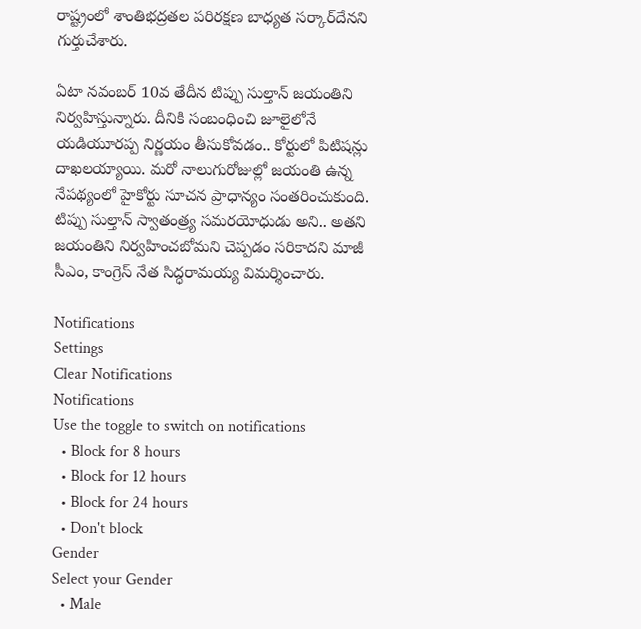రాష్ట్రంలో శాంతిభద్రతల పరిరక్షణ బాధ్యత సర్కార్‌దేనని గుర్తుచేశారు.

ఏటా నవంబర్ 10వ తేదీన టిప్పు సుల్తాన్ జయంతిని నిర్వహిస్తున్నారు. దీనికి సంబంధించి జూలైలోనే యడియూరప్ప నిర్ణయం తీసుకోవడం.. కోర్టులో పిటిషన్లు దాఖలయ్యాయి. మరో నాలుగురోజుల్లో జయంతి ఉన్న నేపథ్యంలో హైకోర్టు సూచన ప్రాధాన్యం సంతరించుకుంది. టిప్పు సుల్తాన్ స్వాతంత్ర్య సమరయోధుడు అని.. అతని జయంతిని నిర్వహించబోమని చెప్పడం సరికాదని మాజీ సీఎం, కాంగ్రెస్ నేత సిద్ధరామయ్య విమర్శించారు.

Notifications
Settings
Clear Notifications
Notifications
Use the toggle to switch on notifications
  • Block for 8 hours
  • Block for 12 hours
  • Block for 24 hours
  • Don't block
Gender
Select your Gender
  • Male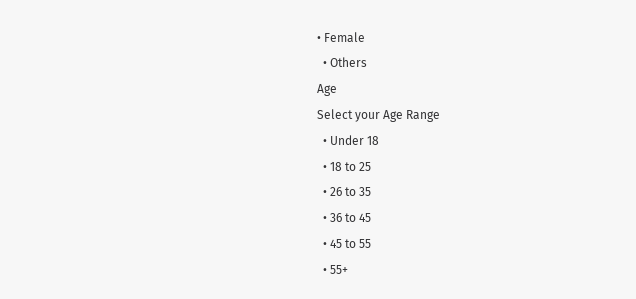• Female
  • Others
Age
Select your Age Range
  • Under 18
  • 18 to 25
  • 26 to 35
  • 36 to 45
  • 45 to 55
  • 55+